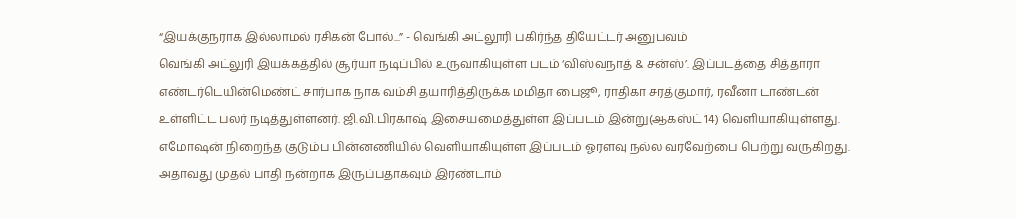“இயக்குநராக இல்லாமல் ரசிகன் போல்...” - வெங்கி அட்லூரி பகிர்ந்த தியேட்டர் அனுபவம்
வெங்கி அட்லுரி இயக்கத்தில் சூர்யா நடிப்பில் உருவாகியுள்ள படம் ‘விஸ்வநாத் & சன்ஸ்’. இப்படத்தை சித்தாரா எண்டர்டெயின்மெண்ட் சார்பாக நாக வம்சி தயாரித்திருக்க மமிதா பைஜூ, ராதிகா சரத்குமார், ரவீனா டாண்டன் உள்ளிட்ட பலர் நடித்துள்ளனர். ஜி.வி.பிரகாஷ் இசையமைத்துள்ள இப்படம் இன்று(ஆகஸ்ட் 14) வெளியாகியுள்ளது. எமோஷன் நிறைந்த குடும்ப பின்னணியில் வெளியாகியுள்ள இப்படம் ஓரளவு நல்ல வரவேற்பை பெற்று வருகிறது. அதாவது முதல் பாதி நன்றாக இருப்பதாகவும் இரண்டாம்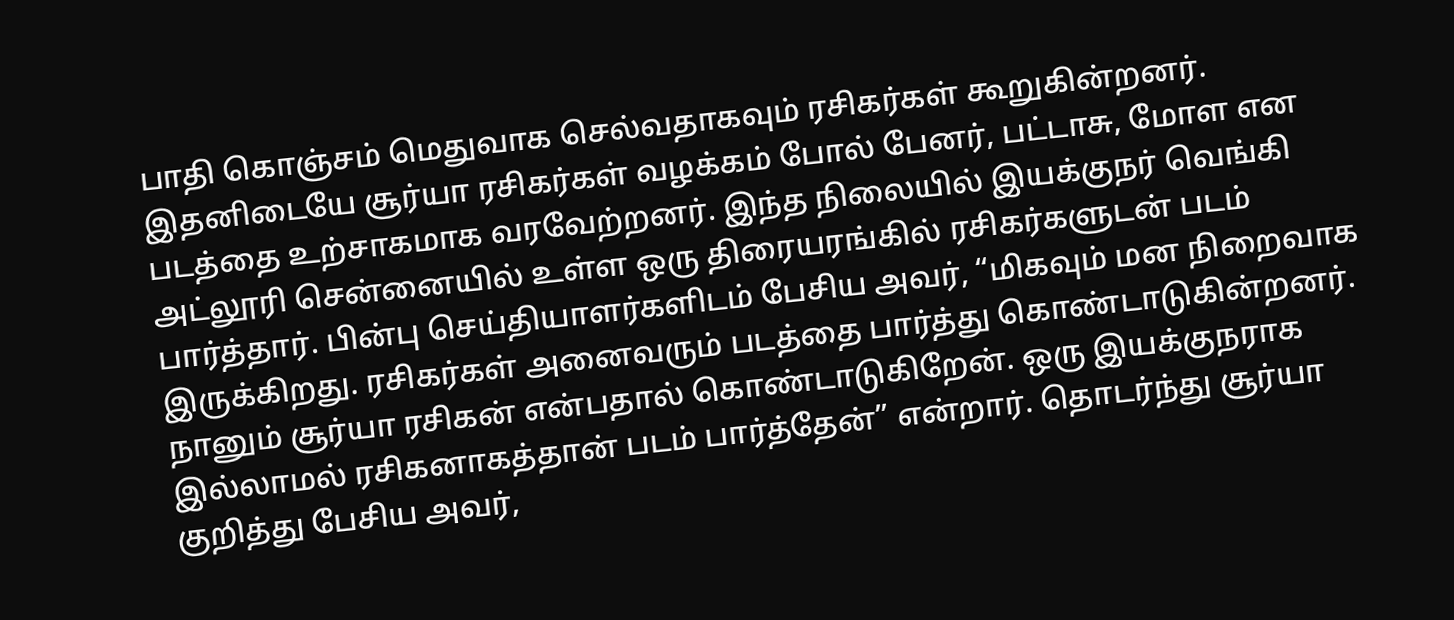பாதி கொஞ்சம் மெதுவாக செல்வதாகவும் ரசிகர்கள் கூறுகின்றனர். இதனிடையே சூர்யா ரசிகர்கள் வழக்கம் போல் பேனர், பட்டாசு, மோள என படத்தை உற்சாகமாக வரவேற்றனர். இந்த நிலையில் இயக்குநர் வெங்கி அட்லூரி சென்னையில் உள்ள ஒரு திரையரங்கில் ரசிகர்களுடன் படம் பார்த்தார். பின்பு செய்தியாளர்களிடம் பேசிய அவர், “மிகவும் மன நிறைவாக இருக்கிறது. ரசிகர்கள் அனைவரும் படத்தை பார்த்து கொண்டாடுகின்றனர். நானும் சூர்யா ரசிகன் என்பதால் கொண்டாடுகிறேன். ஒரு இயக்குநராக இல்லாமல் ரசிகனாகத்தான் படம் பார்த்தேன்” என்றார். தொடர்ந்து சூர்யா குறித்து பேசிய அவர்,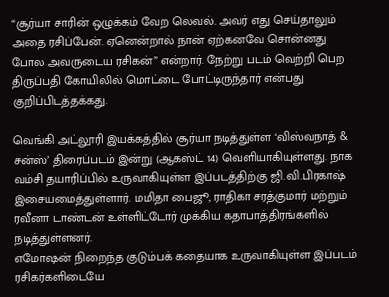“சூர்யா சாரின் ஒழுக்கம் வேற லெவல். அவர் எது செய்தாலும் அதை ரசிப்பேன். ஏனென்றால் நான் ஏற்கனவே சொன்னது போல அவருடைய ரசிகன்” என்றார். நேற்று படம் வெற்றி பெற திருப்பதி கோயிலில் மொட்டை போட்டிருந்தார் என்பது குறிப்பிடத்தக்கது.

வெங்கி அட்லூரி இயக்கத்தில் சூர்யா நடித்துள்ள ‘விஸ்வநாத் & சன்ஸ்’ திரைப்படம் இன்று (ஆகஸ்ட் 14) வெளியாகியுள்ளது. நாக வம்சி தயாரிப்பில் உருவாகியுள்ள இப்படத்திற்கு ஜி.வி.பிரகாஷ் இசையமைத்துள்ளார். மமிதா பைஜூ, ராதிகா சரத்குமார் மற்றும் ரவீனா டாண்டன் உள்ளிட்டோர் முக்கிய கதாபாத்திரங்களில் நடித்துள்ளனர்.
எமோஷன் நிறைந்த குடும்பக் கதையாக உருவாகியுள்ள இப்படம் ரசிகர்களிடையே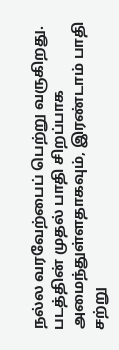நல்ல வரவேற்பைப் பெற்று வருகிறது. படத்தின் முதல் பாதி சிறப்பாக அமைந்துள்ளதாகவும், இரண்டாம் பாதி சற்று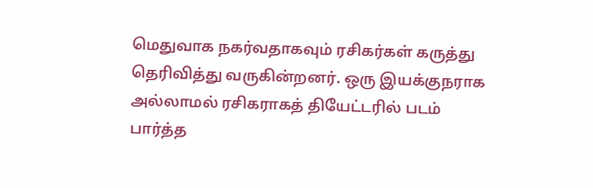மெதுவாக நகர்வதாகவும் ரசிகர்கள் கருத்து தெரிவித்து வருகின்றனர். ஒரு இயக்குநராக அல்லாமல் ரசிகராகத் தியேட்டரில் படம் பார்த்த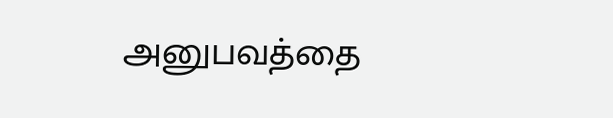அனுபவத்தை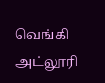வெங்கி அட்லூரி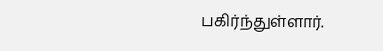பகிர்ந்துள்ளார்.